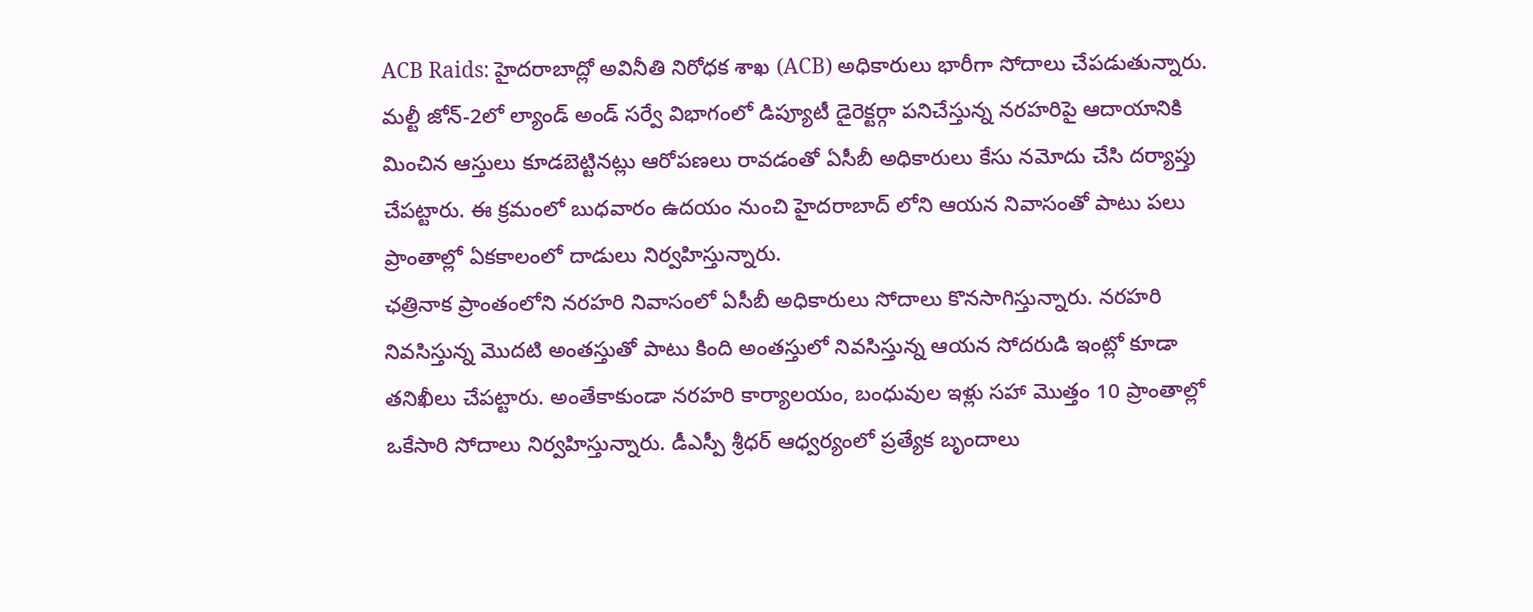ACB Raids: హైదరాబాద్లో అవినీతి నిరోధక శాఖ (ACB) అధికారులు భారీగా సోదాలు చేపడుతున్నారు. మల్టీ జోన్-2లో ల్యాండ్ అండ్ సర్వే విభాగంలో డిప్యూటీ డైరెక్టర్గా పనిచేస్తున్న నరహరిపై ఆదాయానికి మించిన ఆస్తులు కూడబెట్టినట్లు ఆరోపణలు రావడంతో ఏసీబీ అధికారులు కేసు నమోదు చేసి దర్యాప్తు చేపట్టారు. ఈ క్రమంలో బుధవారం ఉదయం నుంచి హైదరాబాద్ లోని ఆయన నివాసంతో పాటు పలు ప్రాంతాల్లో ఏకకాలంలో దాడులు నిర్వహిస్తున్నారు.
ఛత్రినాక ప్రాంతంలోని నరహరి నివాసంలో ఏసీబీ అధికారులు సోదాలు కొనసాగిస్తున్నారు. నరహరి నివసిస్తున్న మొదటి అంతస్తుతో పాటు కింది అంతస్తులో నివసిస్తున్న ఆయన సోదరుడి ఇంట్లో కూడా తనిఖీలు చేపట్టారు. అంతేకాకుండా నరహరి కార్యాలయం, బంధువుల ఇళ్లు సహా మొత్తం 10 ప్రాంతాల్లో ఒకేసారి సోదాలు నిర్వహిస్తున్నారు. డీఎస్పీ శ్రీధర్ ఆధ్వర్యంలో ప్రత్యేక బృందాలు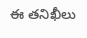ఈ తనిఖీలు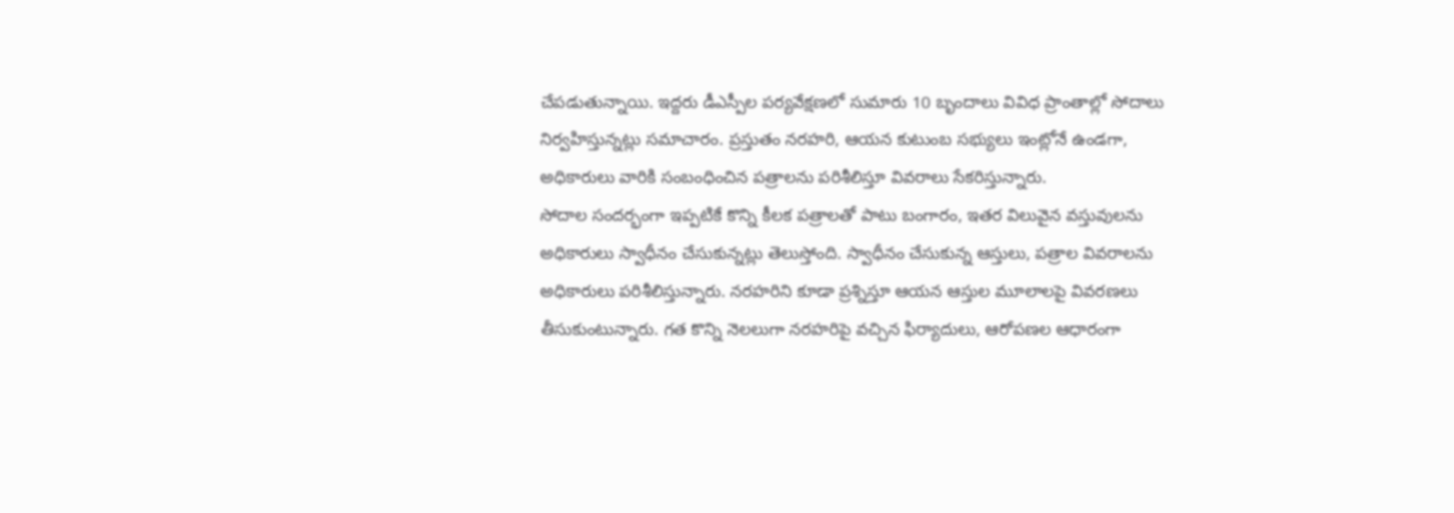చేపడుతున్నాయి. ఇద్దరు డీఎస్పీల పర్యవేక్షణలో సుమారు 10 బృందాలు వివిధ ప్రాంతాల్లో సోదాలు నిర్వహిస్తున్నట్లు సమాచారం. ప్రస్తుతం నరహరి, ఆయన కుటుంబ సభ్యులు ఇంట్లోనే ఉండగా, అధికారులు వారికి సంబంధించిన పత్రాలను పరిశీలిస్తూ వివరాలు సేకరిస్తున్నారు.
సోదాల సందర్భంగా ఇప్పటికే కొన్ని కీలక పత్రాలతో పాటు బంగారం, ఇతర విలువైన వస్తువులను అధికారులు స్వాధీనం చేసుకున్నట్లు తెలుస్తోంది. స్వాధీనం చేసుకున్న ఆస్తులు, పత్రాల వివరాలను అధికారులు పరిశీలిస్తున్నారు. నరహరిని కూడా ప్రశ్నిస్తూ ఆయన ఆస్తుల మూలాలపై వివరణలు తీసుకుంటున్నారు. గత కొన్ని నెలలుగా నరహరిపై వచ్చిన ఫిర్యాదులు, ఆరోపణల ఆధారంగా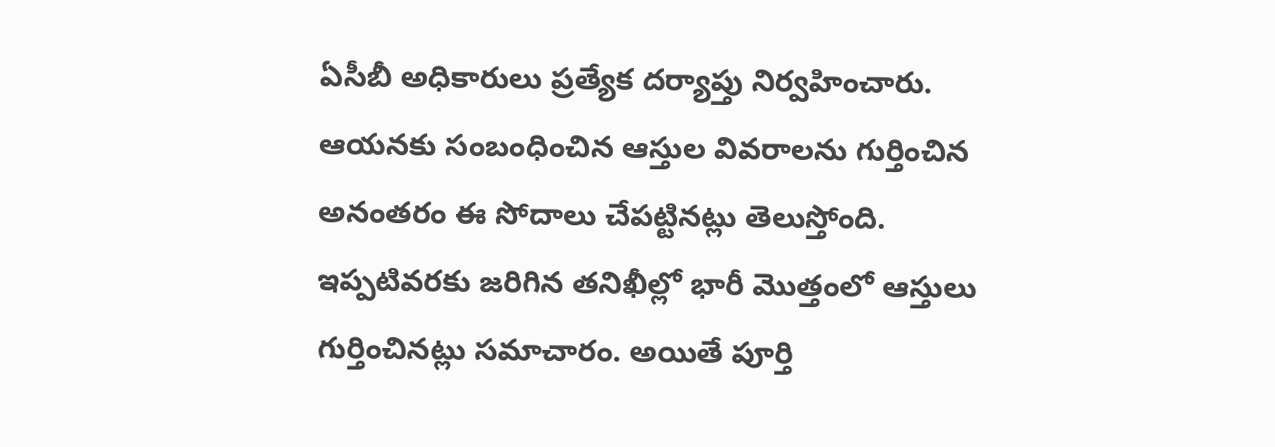ఏసీబీ అధికారులు ప్రత్యేక దర్యాప్తు నిర్వహించారు. ఆయనకు సంబంధించిన ఆస్తుల వివరాలను గుర్తించిన అనంతరం ఈ సోదాలు చేపట్టినట్లు తెలుస్తోంది. ఇప్పటివరకు జరిగిన తనిఖీల్లో భారీ మొత్తంలో ఆస్తులు గుర్తించినట్లు సమాచారం. అయితే పూర్తి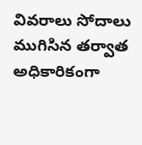వివరాలు సోదాలు ముగిసిన తర్వాత అధికారికంగా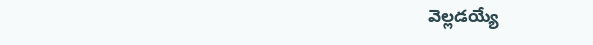వెల్లడయ్యే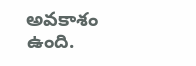అవకాశం ఉంది.